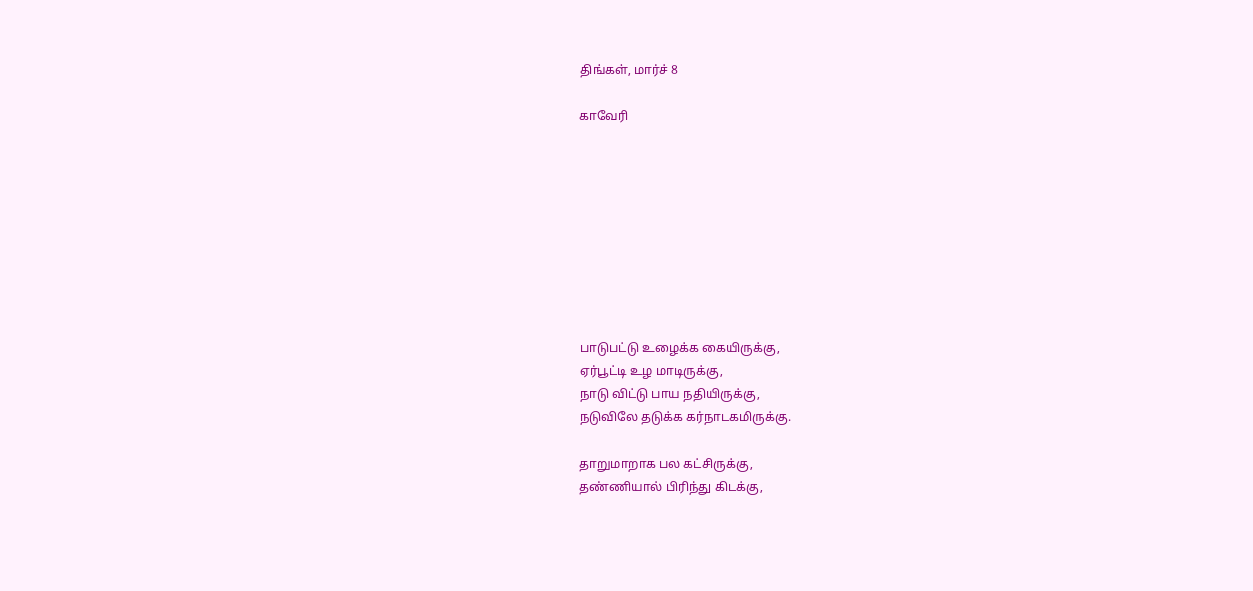திங்கள், மார்ச் 8

காவேரி









பாடுபட்டு உழைக்க கையிருக்கு,
ஏர்பூட்டி உழ மாடிருக்கு,
நாடு விட்டு பாய நதியிருக்கு,
நடுவிலே தடுக்க கர்நாடகமிருக்கு.

தாறுமாறாக பல கட்சிருக்கு,
தண்ணியால் பிரிந்து கிடக்கு,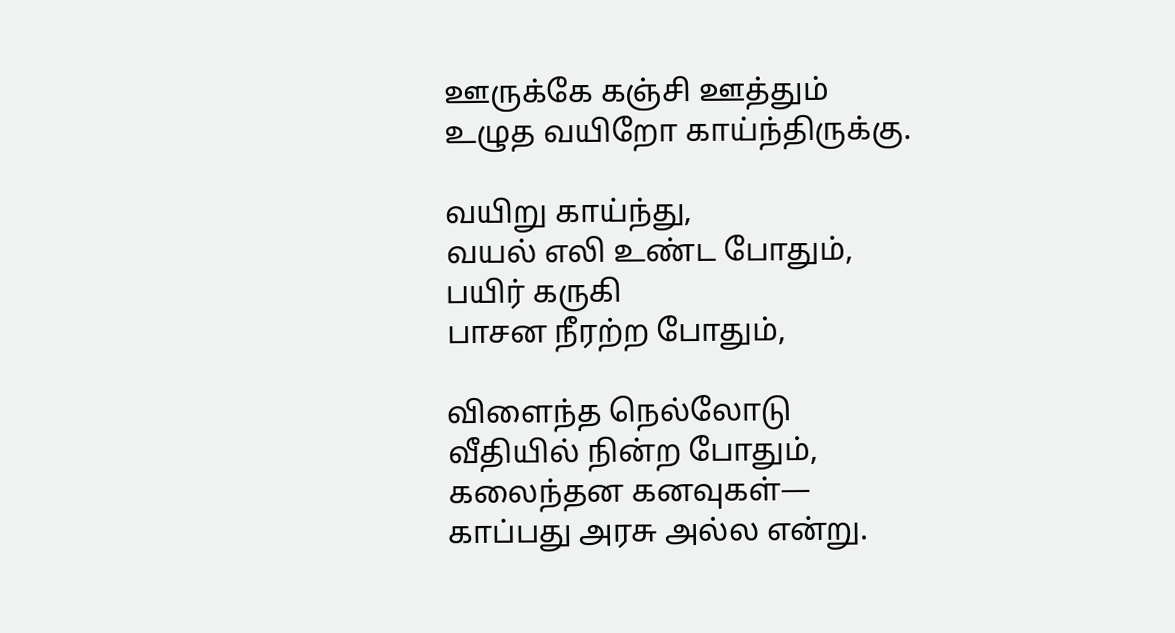ஊருக்கே கஞ்சி ஊத்தும்
உழுத வயிறோ காய்ந்திருக்கு.

வயிறு காய்ந்து,
வயல் எலி உண்ட போதும்,
பயிர் கருகி
பாசன நீரற்ற போதும்,

விளைந்த நெல்லோடு
வீதியில் நின்ற போதும்,
கலைந்தன கனவுகள்—
காப்பது அரசு அல்ல என்று.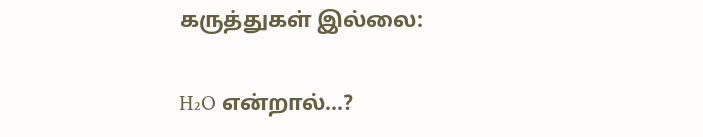கருத்துகள் இல்லை:

H₂O என்றால்...?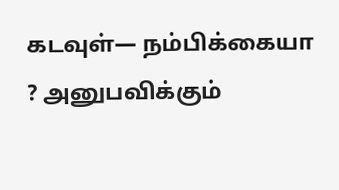கடவுள்— நம்பிக்கையா ? அனுபவிக்கும்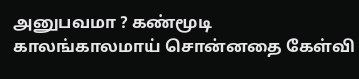அனுபவமா ? கண்மூடி காலங்காலமாய் சொன்னதை கேள்வி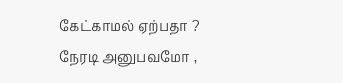கேட்காமல் ஏற்பதா ? நேரடி அனுபவமோ ,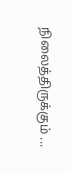நிலைத்திருக்கும் ...